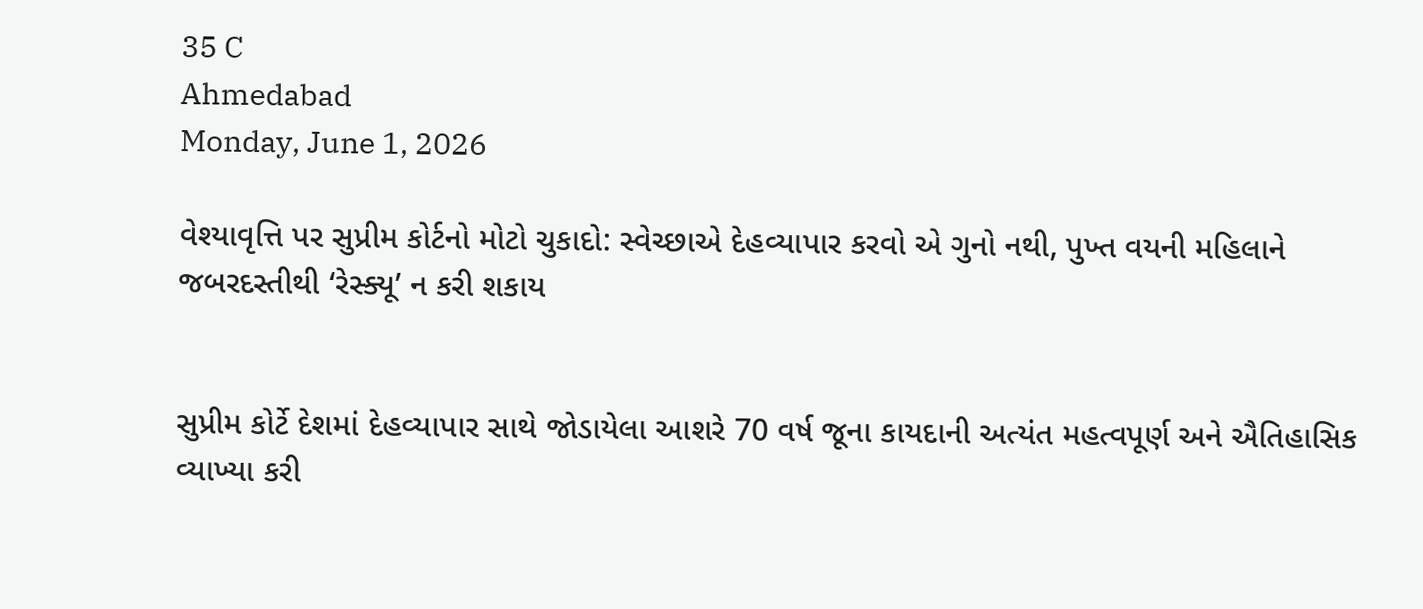35 C
Ahmedabad
Monday, June 1, 2026

વેશ્યાવૃત્તિ પર સુપ્રીમ કોર્ટનો મોટો ચુકાદો: સ્વેચ્છાએ દેહવ્યાપાર કરવો એ ગુનો નથી, પુખ્ત વયની મહિલાને જબરદસ્તીથી ‘રેસ્ક્યૂ’ ન કરી શકાય


સુપ્રીમ કોર્ટે દેશમાં દેહવ્યાપાર સાથે જોડાયેલા આશરે 70 વર્ષ જૂના કાયદાની અત્યંત મહત્વપૂર્ણ અને ઐતિહાસિક વ્યાખ્યા કરી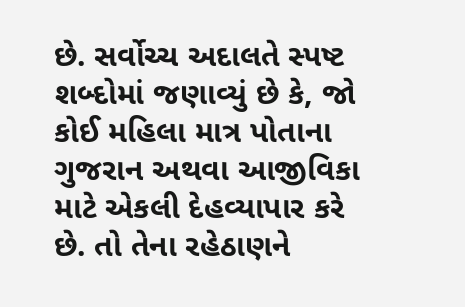છે. સર્વોચ્ચ અદાલતે સ્પષ્ટ શબ્દોમાં જણાવ્યું છે કે, જો કોઈ મહિલા માત્ર પોતાના ગુજરાન અથવા આજીવિકા માટે એકલી દેહવ્યાપાર કરે છે. તો તેના રહેઠાણને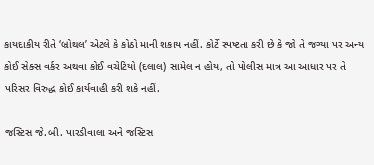કાયદાકીય રીતે ‘બ્રોથલ’ એટલે કે કોઠો માની શકાય નહીં. કોર્ટે સ્પષ્ટતા કરી છે કે જો તે જગ્યા પર અન્ય કોઈ સેક્સ વર્કર અથવા કોઈ વચેટિયો (દલાલ) સામેલ ન હોય, તો પોલીસ માત્ર આ આધાર પર તે પરિસર વિરુદ્ધ કોઈ કાર્યવાહી કરી શકે નહીં.

જસ્ટિસ જે.બી. પારડીવાલા અને જસ્ટિસ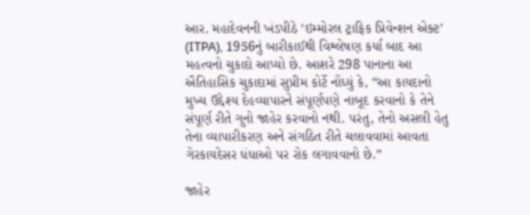આર. મહાદેવનની ખંડપીઠે ‘ઇમ્મોરલ ટ્રાફિક પ્રિવેન્શન એક્ટ’ (ITPA), 1956નું બારીકાઈથી વિશ્લેષણ કર્યા બાદ આ મહત્વનો ચુકાદો આપ્યો છે. આશરે 298 પાનાના આ ઐતિહાસિક ચુકાદામાં સુપ્રીમ કોર્ટે નોંધ્યું કે, “આ કાયદાનો મુખ્ય ઉદ્દેશ્ય દેહવ્યાપારને સંપૂર્ણપણે નાબૂદ કરવાનો કે તેને સંપૂર્ણ રીતે ગુનો જાહેર કરવાનો નથી. પરંતુ, તેનો અસલી હેતુ તેના વ્યાપારીકરણ અને સંગઠિત રીતે ચલાવવામાં આવતા ગેરકાયદેસર ધંધાઓ પર રોક લગાવવાનો છે.”

જાહેર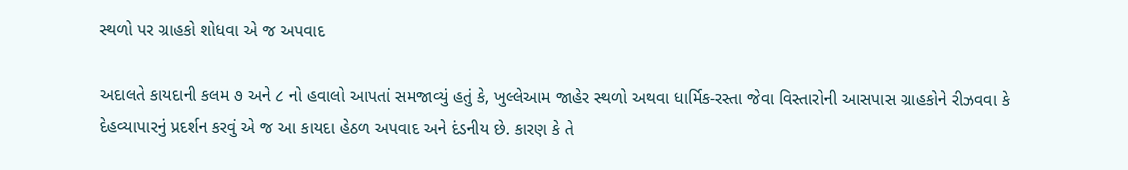સ્થળો પર ગ્રાહકો શોધવા એ જ અપવાદ

અદાલતે કાયદાની કલમ ૭ અને ૮ નો હવાલો આપતાં સમજાવ્યું હતું કે, ખુલ્લેઆમ જાહેર સ્થળો અથવા ધાર્મિક-રસ્તા જેવા વિસ્તારોની આસપાસ ગ્રાહકોને રીઝવવા કે દેહવ્યાપારનું પ્રદર્શન કરવું એ જ આ કાયદા હેઠળ અપવાદ અને દંડનીય છે. કારણ કે તે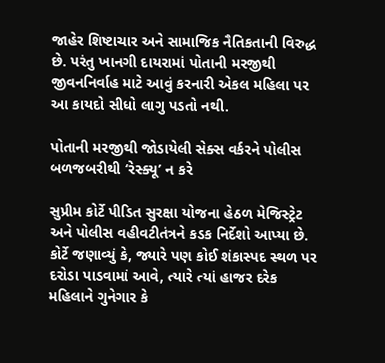જાહેર શિષ્ટાચાર અને સામાજિક નૈતિકતાની વિરુદ્ધ છે. પરંતુ ખાનગી દાયરામાં પોતાની મરજીથી જીવનનિર્વાહ માટે આવું કરનારી એકલ મહિલા પર આ કાયદો સીધો લાગુ પડતો નથી.

પોતાની મરજીથી જોડાયેલી સેક્સ વર્કરને પોલીસ બળજબરીથી ‘રેસ્ક્યૂ’ ન કરે

સુપ્રીમ કોર્ટે પીડિત સુરક્ષા યોજના હેઠળ મેજિસ્ટ્રેટ અને પોલીસ વહીવટીતંત્રને કડક નિર્દેશો આપ્યા છે. કોર્ટે જણાવ્યું કે, જ્યારે પણ કોઈ શંકાસ્પદ સ્થળ પર દરોડા પાડવામાં આવે, ત્યારે ત્યાં હાજર દરેક મહિલાને ગુનેગાર કે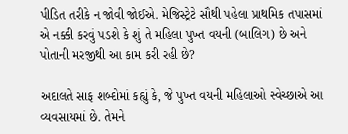પીડિત તરીકે ન જોવી જોઈએ. મેજિસ્ટ્રેટે સૌથી પહેલા પ્રાથમિક તપાસમાં એ નક્કી કરવું પડશે કે શું તે મહિલા પુખ્ત વયની (બાલિગ) છે અને પોતાની મરજીથી આ કામ કરી રહી છે?

અદાલતે સાફ શબ્દોમાં કહ્યું કે, જે પુખ્ત વયની મહિલાઓ સ્વેચ્છાએ આ વ્યવસાયમાં છે. તેમને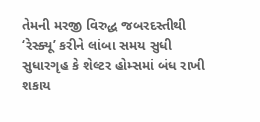તેમની મરજી વિરુદ્ધ જબરદસ્તીથી ‘રેસ્ક્યૂ’ કરીને લાંબા સમય સુધી સુધારગૃહ કે શેલ્ટર હોમ્સમાં બંધ રાખી શકાય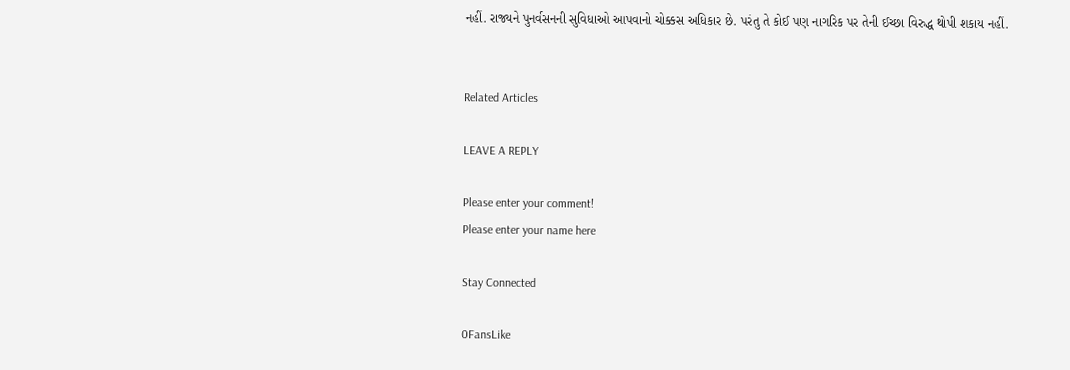નહીં. રાજ્યને પુનર્વસનની સુવિધાઓ આપવાનો ચોક્કસ અધિકાર છે. પરંતુ તે કોઈ પણ નાગરિક પર તેની ઈચ્છા વિરુદ્ધ થોપી શકાય નહીં.


Related Articles

LEAVE A REPLY

Please enter your comment!
Please enter your name here

Stay Connected

0FansLike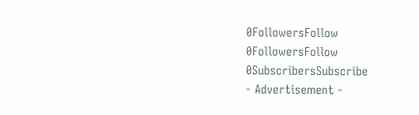0FollowersFollow
0FollowersFollow
0SubscribersSubscribe
- Advertisement -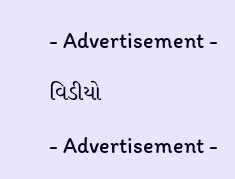- Advertisement -

વિડીયો

- Advertisement -